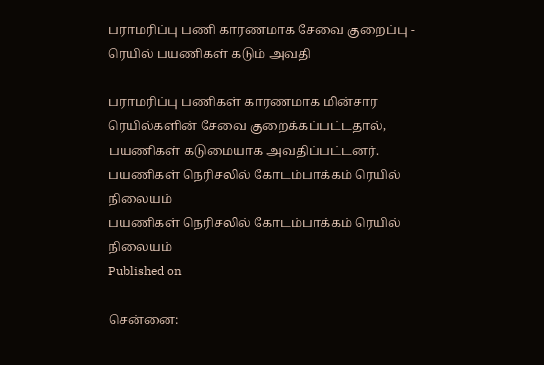பராமரிப்பு பணி காரணமாக சேவை குறைப்பு - ரெயில் பயணிகள் கடும் அவதி

பராமரிப்பு பணிகள் காரணமாக மின்சார ரெயில்களின் சேவை குறைக்கப்பட்டதால், பயணிகள் கடுமையாக அவதிப்பட்டனர்.
பயணிகள் நெரிசலில் கோடம்பாக்கம் ரெயில் நிலையம்
பயணிகள் நெரிசலில் கோடம்பாக்கம் ரெயில் நிலையம்
Published on

சென்னை: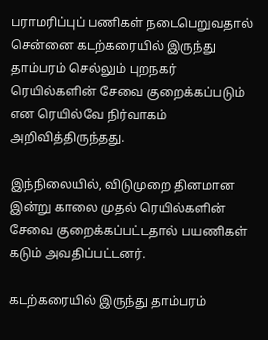பராமரிப்புப் பணிகள் நடைபெறுவதால் சென்னை கடற்கரையில் இருந்து தாம்பரம் செல்லும் புறநகர் ரெயில்களின் சேவை குறைக்கப்படும் என ரெயில்வே நிர்வாகம் அறிவித்திருந்தது.

இந்நிலையில், விடுமுறை தினமான இன்று காலை முதல் ரெயில்களின் சேவை குறைக்கப்பட்டதால் பயணிகள் கடும் அவதிப்பட்டனர்.

கடற்கரையில் இருந்து தாம்பரம்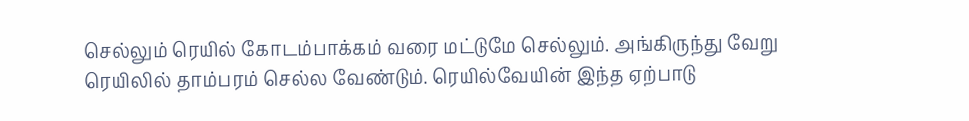செல்லும் ரெயில் கோடம்பாக்கம் வரை மட்டுமே செல்லும். அங்கிருந்து வேறு ரெயிலில் தாம்பரம் செல்ல வேண்டும். ரெயில்வேயின் இந்த ஏற்பாடு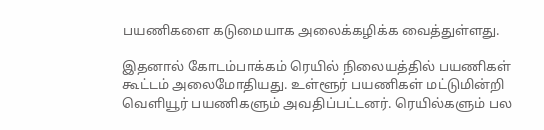பயணிகளை கடுமையாக அலைக்கழிக்க வைத்துள்ளது.

இதனால் கோடம்பாக்கம் ரெயில் நிலையத்தில் பயணிகள் கூட்டம் அலைமோதியது. உள்ளூர் பயணிகள் மட்டுமின்றி வெளியூர் பயணிகளும் அவதிப்பட்டனர். ரெயில்களும் பல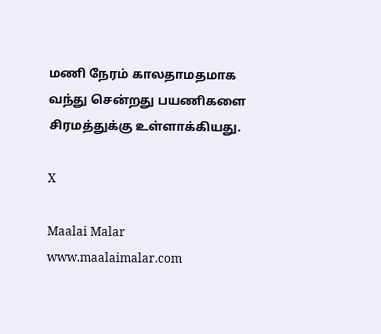மணி நேரம் காலதாமதமாக வந்து சென்றது பயணிகளை சிரமத்துக்கு உள்ளாக்கியது.

X

Maalai Malar
www.maalaimalar.com